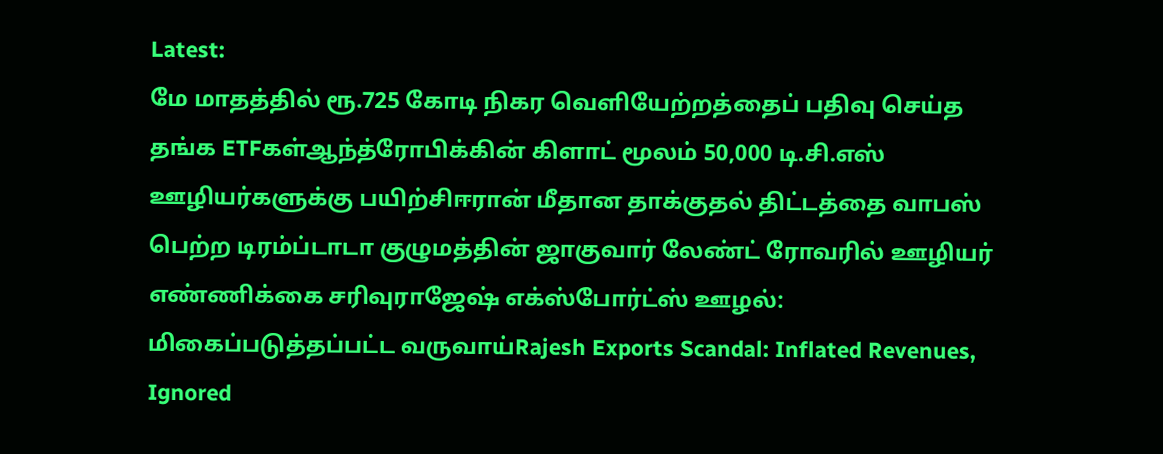Latest:
மே மாதத்தில் ரூ.725 கோடி நிகர வெளியேற்றத்தைப் பதிவு செய்த தங்க ETFகள்ஆந்த்ரோபிக்கின் கிளாட் மூலம் 50,000 டி.சி.எஸ் ஊழியர்களுக்கு பயிற்சிஈரான் மீதான தாக்குதல் திட்டத்தை வாபஸ் பெற்ற டிரம்ப்டாடா குழுமத்தின் ஜாகுவார் லேண்ட் ரோவரில் ஊழியர் எண்ணிக்கை சரிவுராஜேஷ் எக்ஸ்போர்ட்ஸ் ஊழல்: மிகைப்படுத்தப்பட்ட வருவாய்Rajesh Exports Scandal: Inflated Revenues, Ignored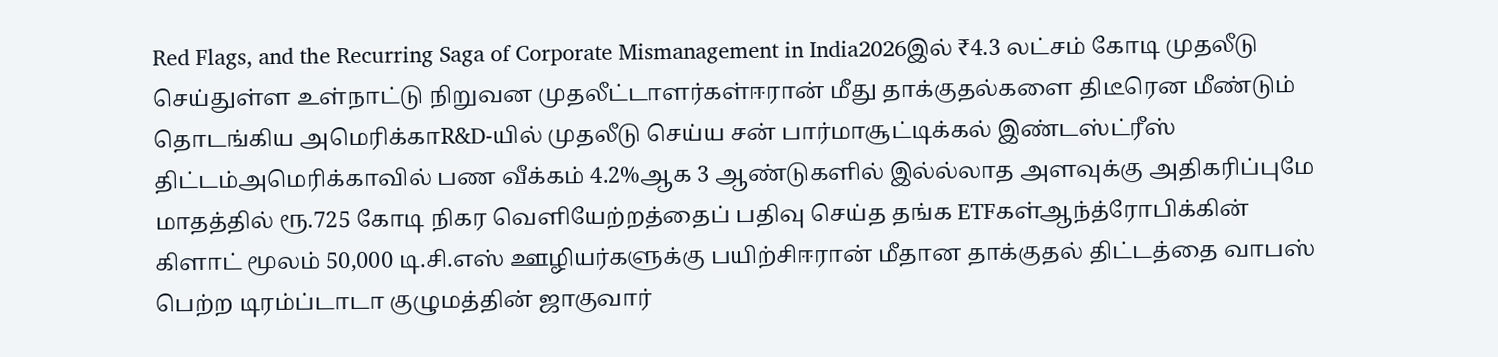Red Flags, and the Recurring Saga of Corporate Mismanagement in India2026இல் ₹4.3 லட்சம் கோடி முதலீடு செய்துள்ள உள்நாட்டு நிறுவன முதலீட்டாளர்கள்ஈரான் மீது தாக்குதல்களை திடீரென மீண்டும் தொடங்கிய அமெரிக்காR&D-யில் முதலீடு செய்ய சன் பார்மாசூட்டிக்கல் இண்டஸ்ட்ரீஸ் திட்டம்அமெரிக்காவில் பண வீக்கம் 4.2%ஆக 3 ஆண்டுகளில் இல்ல்லாத அளவுக்கு அதிகரிப்புமே மாதத்தில் ரூ.725 கோடி நிகர வெளியேற்றத்தைப் பதிவு செய்த தங்க ETFகள்ஆந்த்ரோபிக்கின் கிளாட் மூலம் 50,000 டி.சி.எஸ் ஊழியர்களுக்கு பயிற்சிஈரான் மீதான தாக்குதல் திட்டத்தை வாபஸ் பெற்ற டிரம்ப்டாடா குழுமத்தின் ஜாகுவார்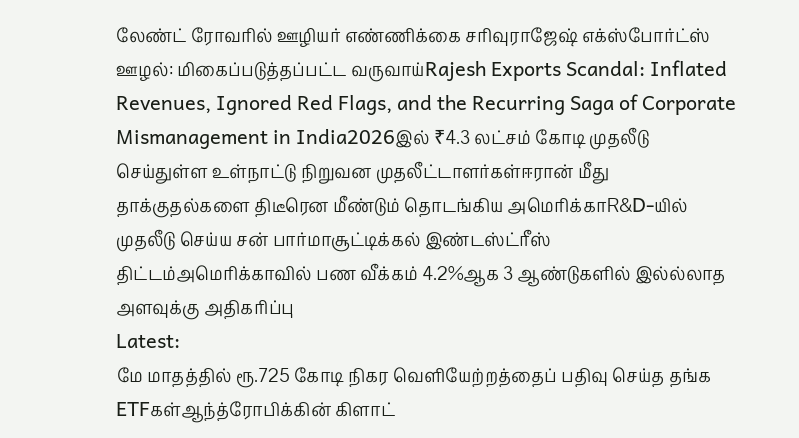லேண்ட் ரோவரில் ஊழியர் எண்ணிக்கை சரிவுராஜேஷ் எக்ஸ்போர்ட்ஸ் ஊழல்: மிகைப்படுத்தப்பட்ட வருவாய்Rajesh Exports Scandal: Inflated Revenues, Ignored Red Flags, and the Recurring Saga of Corporate Mismanagement in India2026இல் ₹4.3 லட்சம் கோடி முதலீடு செய்துள்ள உள்நாட்டு நிறுவன முதலீட்டாளர்கள்ஈரான் மீது தாக்குதல்களை திடீரென மீண்டும் தொடங்கிய அமெரிக்காR&D-யில் முதலீடு செய்ய சன் பார்மாசூட்டிக்கல் இண்டஸ்ட்ரீஸ் திட்டம்அமெரிக்காவில் பண வீக்கம் 4.2%ஆக 3 ஆண்டுகளில் இல்ல்லாத அளவுக்கு அதிகரிப்பு
Latest:
மே மாதத்தில் ரூ.725 கோடி நிகர வெளியேற்றத்தைப் பதிவு செய்த தங்க ETFகள்ஆந்த்ரோபிக்கின் கிளாட்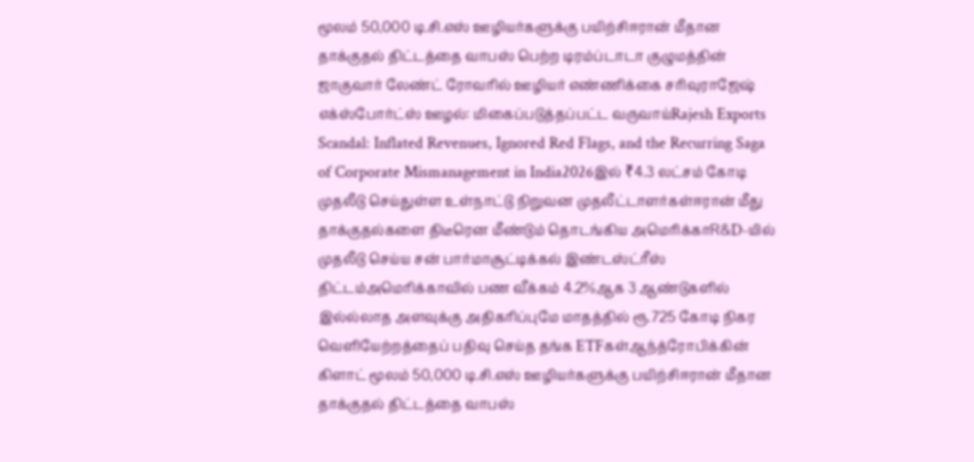மூலம் 50,000 டி.சி.எஸ் ஊழியர்களுக்கு பயிற்சிஈரான் மீதான தாக்குதல் திட்டத்தை வாபஸ் பெற்ற டிரம்ப்டாடா குழுமத்தின் ஜாகுவார் லேண்ட் ரோவரில் ஊழியர் எண்ணிக்கை சரிவுராஜேஷ் எக்ஸ்போர்ட்ஸ் ஊழல்: மிகைப்படுத்தப்பட்ட வருவாய்Rajesh Exports Scandal: Inflated Revenues, Ignored Red Flags, and the Recurring Saga of Corporate Mismanagement in India2026இல் ₹4.3 லட்சம் கோடி முதலீடு செய்துள்ள உள்நாட்டு நிறுவன முதலீட்டாளர்கள்ஈரான் மீது தாக்குதல்களை திடீரென மீண்டும் தொடங்கிய அமெரிக்காR&D-யில் முதலீடு செய்ய சன் பார்மாசூட்டிக்கல் இண்டஸ்ட்ரீஸ் திட்டம்அமெரிக்காவில் பண வீக்கம் 4.2%ஆக 3 ஆண்டுகளில் இல்ல்லாத அளவுக்கு அதிகரிப்புமே மாதத்தில் ரூ.725 கோடி நிகர வெளியேற்றத்தைப் பதிவு செய்த தங்க ETFகள்ஆந்த்ரோபிக்கின் கிளாட் மூலம் 50,000 டி.சி.எஸ் ஊழியர்களுக்கு பயிற்சிஈரான் மீதான தாக்குதல் திட்டத்தை வாபஸ்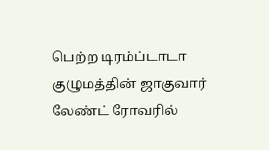பெற்ற டிரம்ப்டாடா குழுமத்தின் ஜாகுவார் லேண்ட் ரோவரில்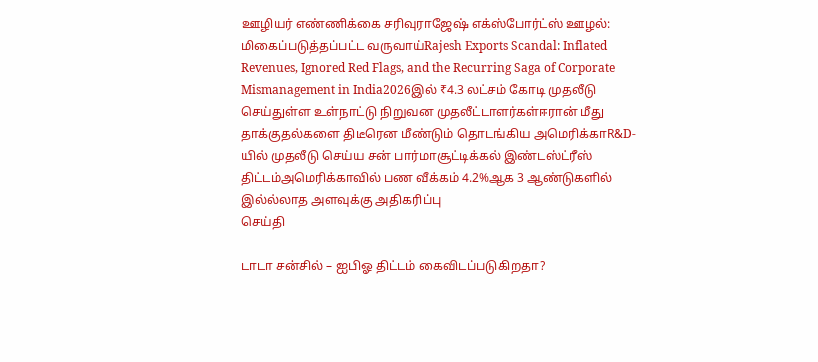ஊழியர் எண்ணிக்கை சரிவுராஜேஷ் எக்ஸ்போர்ட்ஸ் ஊழல்: மிகைப்படுத்தப்பட்ட வருவாய்Rajesh Exports Scandal: Inflated Revenues, Ignored Red Flags, and the Recurring Saga of Corporate Mismanagement in India2026இல் ₹4.3 லட்சம் கோடி முதலீடு செய்துள்ள உள்நாட்டு நிறுவன முதலீட்டாளர்கள்ஈரான் மீது தாக்குதல்களை திடீரென மீண்டும் தொடங்கிய அமெரிக்காR&D-யில் முதலீடு செய்ய சன் பார்மாசூட்டிக்கல் இண்டஸ்ட்ரீஸ் திட்டம்அமெரிக்காவில் பண வீக்கம் 4.2%ஆக 3 ஆண்டுகளில் இல்ல்லாத அளவுக்கு அதிகரிப்பு
செய்தி

டாடா சன்சில் – ஐபிஓ திட்டம் கைவிடப்படுகிறதா?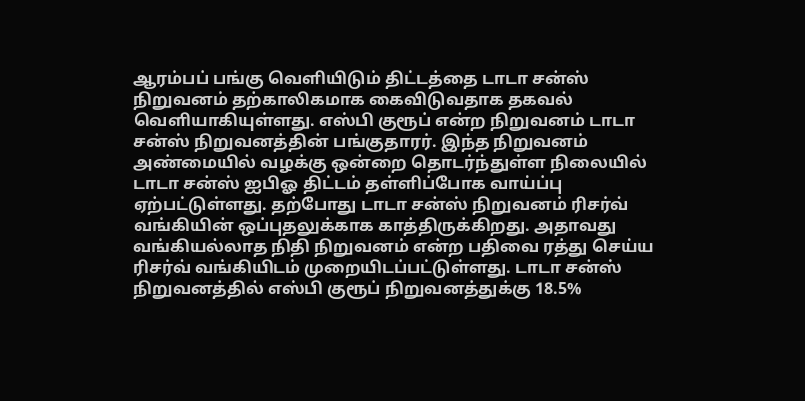ஆரம்பப் பங்கு வெளியிடும் திட்டத்தை டாடா சன்ஸ் நிறுவனம் தற்காலிகமாக கைவிடுவதாக தகவல் வெளியாகியுள்ளது. எஸ்பி குரூப் என்ற நிறுவனம் டாடா சன்ஸ் நிறுவனத்தின் பங்குதாரர். இந்த நிறுவனம் அண்மையில் வழக்கு ஒன்றை தொடர்ந்துள்ள நிலையில் டாடா சன்ஸ் ஐபிஓ திட்டம் தள்ளிப்போக வாய்ப்பு ஏற்பட்டுள்ளது. தற்போது டாடா சன்ஸ் நிறுவனம் ரிசர்வ் வங்கியின் ஒப்புதலுக்காக காத்திருக்கிறது. அதாவது வங்கியல்லாத நிதி நிறுவனம் என்ற பதிவை ரத்து செய்ய ரிசர்வ் வங்கியிடம் முறையிடப்பட்டுள்ளது. டாடா சன்ஸ் நிறுவனத்தில் எஸ்பி குரூப் நிறுவனத்துக்கு 18.5%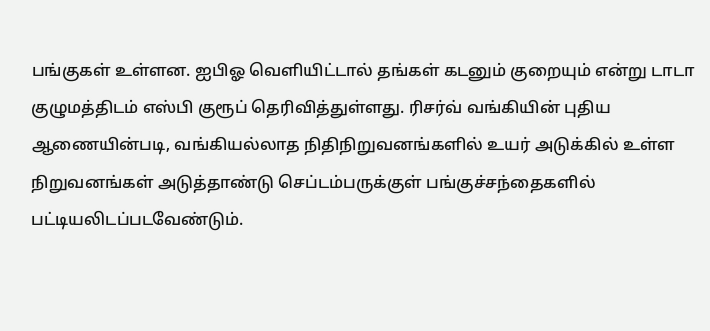பங்குகள் உள்ளன. ஐபிஓ வெளியிட்டால் தங்கள் கடனும் குறையும் என்று டாடா குழுமத்திடம் எஸ்பி குரூப் தெரிவித்துள்ளது. ரிசர்வ் வங்கியின் புதிய ஆணையின்படி, வங்கியல்லாத நிதிநிறுவனங்களில் உயர் அடுக்கில் உள்ள நிறுவனங்கள் அடுத்தாண்டு செப்டம்பருக்குள் பங்குச்சந்தைகளில் பட்டியலிடப்படவேண்டும்.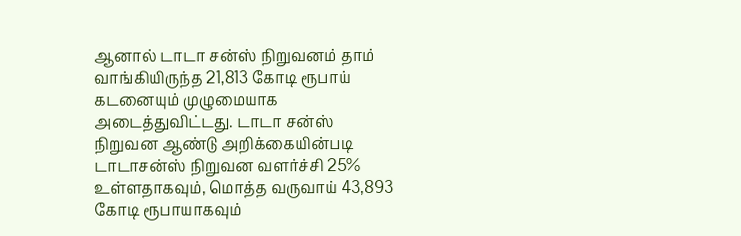ஆனால் டாடா சன்ஸ் நிறுவனம் தாம் வாங்கியிருந்த 21,813 கோடி ரூபாய் கடனையும் முழுமையாக அடைத்துவிட்டது. டாடா சன்ஸ் நிறுவன ஆண்டு அறிக்கையின்படி டாடாசன்ஸ் நிறுவன வளர்ச்சி 25% உள்ளதாகவும், மொத்த வருவாய் 43,893 கோடி ரூபாயாகவும்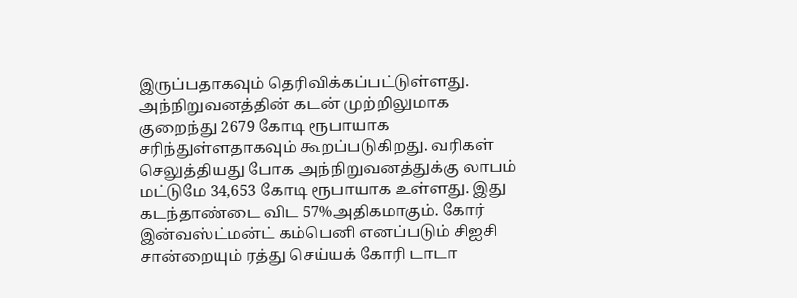இருப்பதாகவும் தெரிவிக்கப்பட்டுள்ளது. அந்நிறுவனத்தின் கடன் முற்றிலுமாக குறைந்து 2679 கோடி ரூபாயாக சரிந்துள்ளதாகவும் கூறப்படுகிறது. வரிகள் செலுத்தியது போக அந்நிறுவனத்துக்கு லாபம் மட்டுமே 34,653 கோடி ரூபாயாக உள்ளது. இது கடந்தாண்டை விட 57%அதிகமாகும். கோர் இன்வஸ்ட்மன்ட் கம்பெனி எனப்படும் சிஐசி சான்றையும் ரத்து செய்யக் கோரி டாடா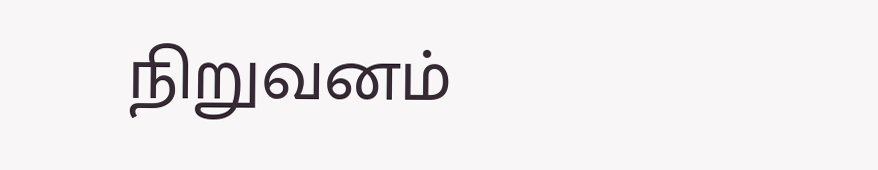நிறுவனம்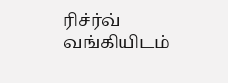ரிச்ர்வ் வங்கியிடம்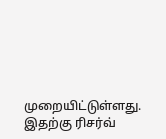முறையிட்டுள்ளது. இதற்கு ரிசர்வ்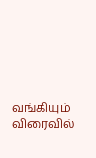வங்கியும் விரைவில்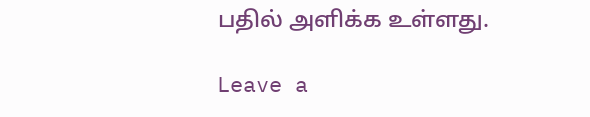பதில் அளிக்க உள்ளது.

Leave a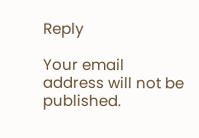Reply

Your email address will not be published.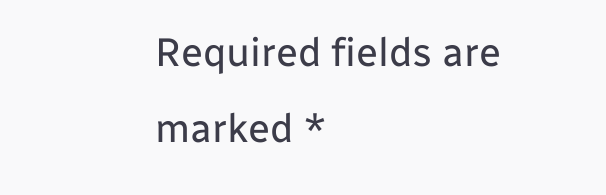Required fields are marked *